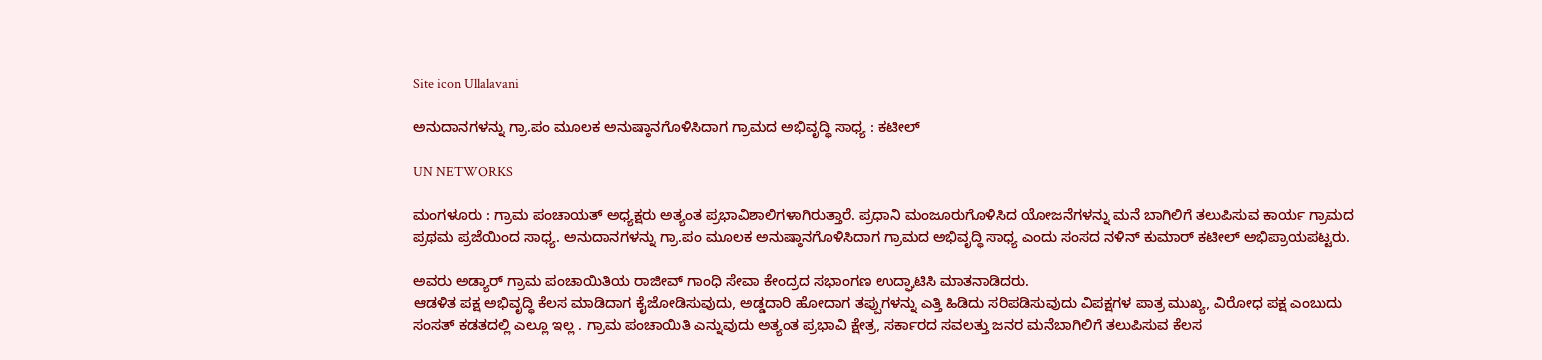Site icon Ullalavani

ಅನುದಾನಗಳನ್ನು ಗ್ರಾ.ಪಂ ಮೂಲಕ ಅನುಷ್ಠಾನಗೊಳಿಸಿದಾಗ ಗ್ರಾಮದ ಅಭಿವೃದ್ಧಿ ಸಾಧ್ಯ : ಕಟೀಲ್

UN NETWORKS

ಮಂಗಳೂರು : ಗ್ರಾಮ ಪಂಚಾಯತ್ ಅಧ್ಯಕ್ಷರು ಅತ್ಯಂತ ಪ್ರಭಾವಿಶಾಲಿಗಳಾಗಿರುತ್ತಾರೆ. ಪ್ರಧಾನಿ ಮಂಜೂರುಗೊಳಿಸಿದ ಯೋಜನೆಗಳನ್ನು ಮನೆ ಬಾಗಿಲಿಗೆ ತಲುಪಿಸುವ ಕಾರ್ಯ ಗ್ರಾಮದ ಪ್ರಥಮ ಪ್ರಜೆಯಿಂದ ಸಾಧ್ಯ. ಅನುದಾನಗಳನ್ನು ಗ್ರಾ.ಪಂ ಮೂಲಕ ಅನುಷ್ಠಾನಗೊಳಿಸಿದಾಗ ಗ್ರಾಮದ ಅಭಿವೃದ್ಧಿ ಸಾಧ್ಯ ಎಂದು ಸಂಸದ ನಳಿನ್ ಕುಮಾರ್ ಕಟೀಲ್ ಅಭಿಪ್ರಾಯಪಟ್ಟರು.

ಅವರು ಅಡ್ಯಾರ್ ಗ್ರಾಮ ಪಂಚಾಯಿತಿಯ ರಾಜೀವ್ ಗಾಂಧಿ ಸೇವಾ ಕೇಂದ್ರದ ಸಭಾಂಗಣ ಉದ್ಘಾಟಿಸಿ ಮಾತನಾಡಿದರು.
ಆಡಳಿತ ಪಕ್ಷ ಅಭಿವೃದ್ಧಿ ಕೆಲಸ ಮಾಡಿದಾಗ ಕೈಜೋಡಿಸುವುದು, ಅಡ್ಡದಾರಿ ಹೋದಾಗ ತಪ್ಪುಗಳನ್ನು ಎತ್ತಿ ಹಿಡಿದು ಸರಿಪಡಿಸುವುದು ವಿಪಕ್ಷಗಳ ಪಾತ್ರ ಮುಖ್ಯ, ವಿರೋಧ ಪಕ್ಷ ಎಂಬುದು ಸಂಸತ್ ಕಡತದಲ್ಲಿ ಎಲ್ಲೂ ಇಲ್ಲ . ಗ್ರಾಮ ಪಂಚಾಯಿತಿ ಎನ್ನುವುದು ಅತ್ಯಂತ ಪ್ರಭಾವಿ ಕ್ಷೇತ್ರ, ಸರ್ಕಾರದ ಸವಲತ್ತು ಜನರ ಮನೆಬಾಗಿಲಿಗೆ ತಲುಪಿಸುವ ಕೆಲಸ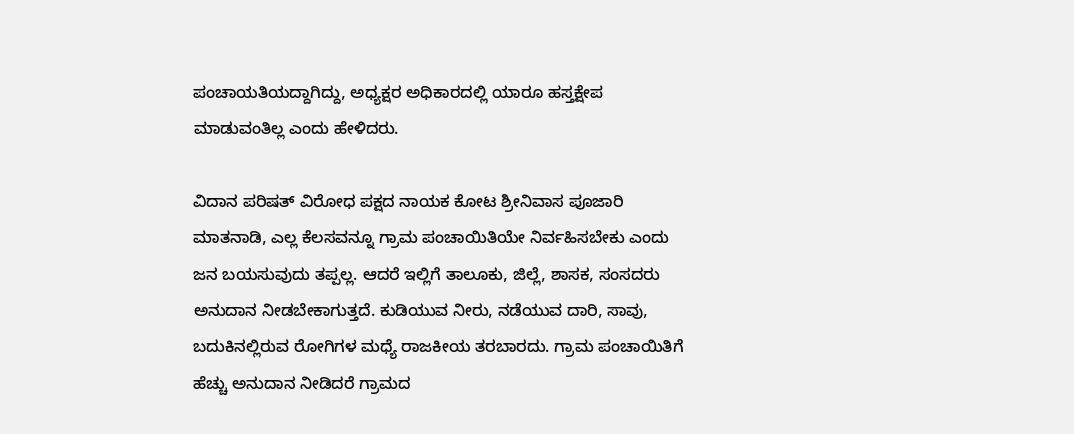ಪಂಚಾಯತಿಯದ್ದಾಗಿದ್ದು, ಅಧ್ಯಕ್ಷರ ಅಧಿಕಾರದಲ್ಲಿ ಯಾರೂ ಹಸ್ತಕ್ಷೇಪ ಮಾಡುವಂತಿಲ್ಲ ಎಂದು ಹೇಳಿದರು.

ವಿದಾನ ಪರಿಷತ್ ವಿರೋಧ ಪಕ್ಷದ ನಾಯಕ ಕೋಟ ಶ್ರೀನಿವಾಸ ಪೂಜಾರಿ ಮಾತನಾಡಿ, ಎಲ್ಲ ಕೆಲಸವನ್ನೂ ಗ್ರಾಮ ಪಂಚಾಯಿತಿಯೇ ನಿರ್ವಹಿಸಬೇಕು ಎಂದು ಜನ ಬಯಸುವುದು ತಪ್ಪಲ್ಲ. ಆದರೆ ಇಲ್ಲಿಗೆ ತಾಲೂಕು, ಜಿಲ್ಲೆ, ಶಾಸಕ, ಸಂಸದರು ಅನುದಾನ ನೀಡಬೇಕಾಗುತ್ತದೆ. ಕುಡಿಯುವ ನೀರು, ನಡೆಯುವ ದಾರಿ, ಸಾವು, ಬದುಕಿನಲ್ಲಿರುವ ರೋಗಿಗಳ ಮಧ್ಯೆ ರಾಜಕೀಯ ತರಬಾರದು. ಗ್ರಾಮ ಪಂಚಾಯಿತಿಗೆ ಹೆಚ್ಚು ಅನುದಾನ ನೀಡಿದರೆ ಗ್ರಾಮದ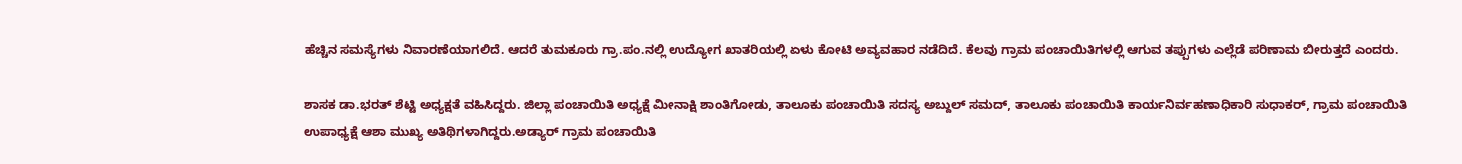ಹೆಚ್ಚಿನ ಸಮಸ್ಯೆಗಳು ನಿವಾರಣೆಯಾಗಲಿದೆ. ಆದರೆ ತುಮಕೂರು ಗ್ರಾ.ಪಂ.ನಲ್ಲಿ ಉದ್ಯೋಗ ಖಾತರಿಯಲ್ಲಿ ಏಳು ಕೋಟಿ ಅವ್ಯವಹಾರ ನಡೆದಿದೆ. ಕೆಲವು ಗ್ರಾಮ ಪಂಚಾಯಿತಿಗಳಲ್ಲಿ ಆಗುವ ತಪ್ಪುಗಳು ಎಲ್ಲೆಡೆ ಪರಿಣಾಮ ಬೀರುತ್ತದೆ ಎಂದರು.

ಶಾಸಕ ಡಾ.ಭರತ್ ಶೆಟ್ಟಿ ಅಧ್ಯಕ್ಷತೆ ವಹಿಸಿದ್ದರು. ಜಿಲ್ಲಾ ಪಂಚಾಯಿತಿ ಅಧ್ಯಕ್ಷೆ ಮೀನಾಕ್ಷಿ ಶಾಂತಿಗೋಡು, ತಾಲೂಕು ಪಂಚಾಯಿತಿ ಸದಸ್ಯ ಅಬ್ದುಲ್ ಸಮದ್, ತಾಲೂಕು ಪಂಚಾಯಿತಿ ಕಾರ್ಯನಿರ್ವಹಣಾಧಿಕಾರಿ ಸುಧಾಕರ್, ಗ್ರಾಮ ಪಂಚಾಯಿತಿ ಉಪಾಧ್ಯಕ್ಷೆ ಆಶಾ ಮುಖ್ಯ ಅತಿಥಿಗಳಾಗಿದ್ದರು.ಅಡ್ಯಾರ್ ಗ್ರಾಮ ಪಂಚಾಯಿತಿ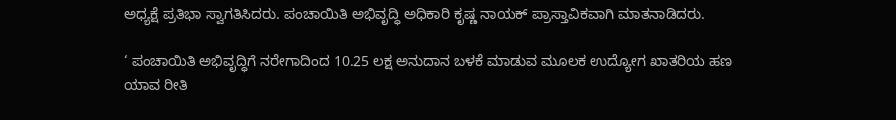ಅಧ್ಯಕ್ಷೆ ಪ್ರತಿಭಾ ಸ್ವಾಗತಿಸಿದರು. ಪಂಚಾಯಿತಿ ಅಭಿವೃದ್ಧಿ ಅಧಿಕಾರಿ ಕೃಷ್ಣ ನಾಯಕ್ ಪ್ರಾಸ್ತಾವಿಕವಾಗಿ ಮಾತನಾಡಿದರು.

‘ ಪಂಚಾಯಿತಿ ಅಭಿವೃದ್ಧಿಗೆ ನರೇಗಾದಿಂದ 10.25 ಲಕ್ಷ ಅನುದಾನ ಬಳಕೆ ಮಾಡುವ ಮೂಲಕ ಉದ್ಯೋಗ ಖಾತರಿಯ ಹಣ ಯಾವ ರೀತಿ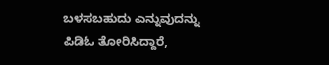ಬಳಸಬಹುದು ಎನ್ನುವುದನ್ನು ಪಿಡಿಓ ತೋರಿಸಿದ್ದಾರೆ,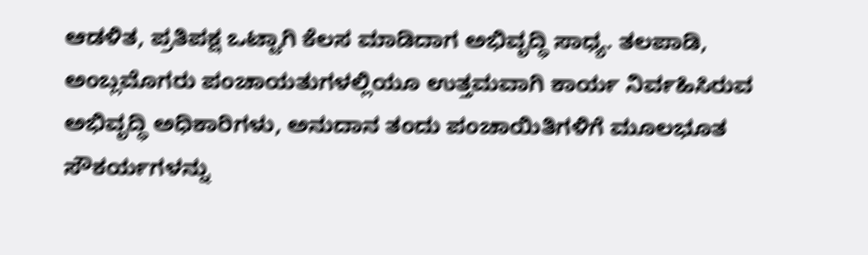ಆಡಳಿತ, ಪ್ರತಿಪಕ್ಷ ಒಟ್ಟಾಗಿ ಕೆಲಸ ಮಾಡಿದಾಗ ಅಭಿವೃದ್ಧಿ ಸಾಧ್ಯ. ತಲಪಾಡಿ, ಅಂಬ್ಲಮೊಗರು ಪಂಚಾಯತುಗಳಲ್ಲಿಯೂ ಉತ್ತಮವಾಗಿ ಕಾರ್ಯ ನಿರ್ವಹಿಸಿರುವ ಅಭಿವೃದ್ಧಿ ಅಧಿಕಾರಿಗಳು, ಅನುದಾನ ತಂದು ಪಂಚಾಯಿತಿಗಳಿಗೆ ಮೂಲಭೂತ ಸೌಕರ್ಯಗಳನ್ನು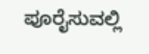ಪೂರೈಸುವಲ್ಲಿ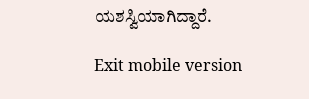ಯಶಸ್ವಿಯಾಗಿದ್ದಾರೆ.

Exit mobile version